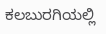ಕಲಬುರಗಿಯಲ್ಲಿ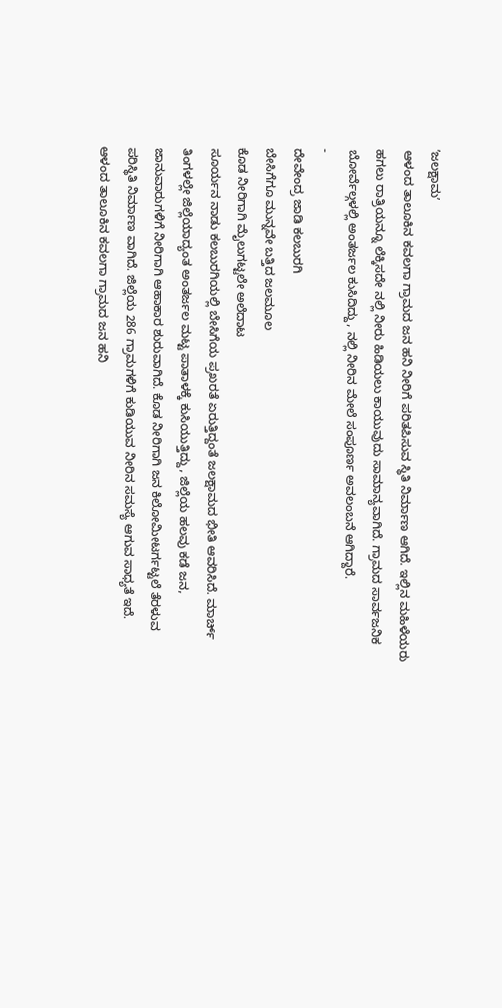ʼಜಲಕ್ಷಾಮʼ
ಆಳಂದ ತಾಲೂಕಿನ ಕವಲಗಾ ಗ್ರಾಮದ ಜನ ಹನಿ ನೀರಿಗೆ ಪರಿತಪಿಸುವ ಸ್ಥಿತಿ ನಿರ್ಮಾಣ ಆಗಿದೆ. ಇಲ್ಲಿನ ಮಹಿಳೆಯರು ಹಗಲು ರಾತ್ರಿಯನ್ನೂ ಲೆಕ್ಕಿಸದೇ ನಲ್ಲಿ ನೀರು ಹಿಡಿಯಲು ಕಾಯುವುದು ಸಾಮಾನ್ಯವಾಗಿದೆ. ಗ್ರಾಮದ ಸಾರ್ವಜನಿಕ ಬೋರ್ವೆಲ್ಗಳಲ್ಲಿ ಅಂತರ್ಜಲ ಕುಸಿದಿದ್ದು, ನಲ್ಲಿ ನೀರಿನ ಮೇಲೆ ಸಂಪೂರ್ಣ ಅವಲಂಬನೆ ಆಗಿದ್ದಾರೆ.
-
ದೇವೇಂದ್ರ ಜಾಡಿ ಕಲಬುರಗಿ
ಬೇಸಿಗೆಗೂ ಮುನ್ನವೇ ಬತ್ತಿದ ಜಲಮೂಲ
ಕೊಡ ನೀರಿಗಾಗಿ ಮೈಲುಗಟ್ಟಲೇ ಅಲೆದಾಟ
ಸೂರ್ಯನ ನಾಡು ಕಲಬುರಗಿಯಲ್ಲಿ ಬೇಸಿಗೆಯ ಪ್ರಖರತೆ ಏರುತ್ತಿದ್ದಂತೆ ಜಲಕ್ಷಾಮದ ಭೀತಿ ಆವರಿಸಿದೆ. ಮಾರ್ಚ್ ತಿಂಗಳಲ್ಲೇ ಜಿಲ್ಲೆಯಾದ್ಯಂತ ಅಂತರ್ಜಲ ಮಟ್ಟ ಪಾತಾಳಕ್ಕೆ ಕುಸಿಯುತ್ತಿದ್ದು, ಜಿಲ್ಲೆಯ ಹಲವು ಕಡೆ ಜನ, ಜಾನುವಾರುಗಳಿಗೆ ನೀರಿಗಾಗಿ ಆಹಾಕಾರ ಶುರುವಾಗಿದೆ. ಕೊಡ ನೀರಿಗಾಗಿ ಜನ ಕಿಲೋಮೀಟರ್ಗಟ್ಟಲೆ ತೆರಳುವ ಪರಿಸ್ಥಿತಿ ನಿರ್ಮಾಣ ವಾಗಿದೆ. ಜಿಲ್ಲೆಯ 286 ಗ್ರಾಮಗಳಿಗೆ ಕುಡಿಯುವ ನೀರಿನ ಸಮಸ್ಯೆ ಆಗುವ ಸಾಧ್ಯತೆ ಇದೆ.
ಆಳಂದ ತಾಲೂಕಿನ ಕವಲಗಾ ಗ್ರಾಮದ ಜನ ಹನಿ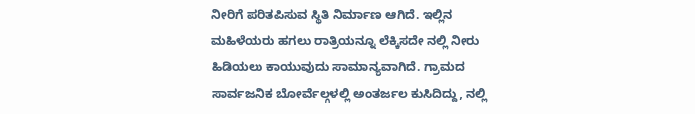ನೀರಿಗೆ ಪರಿತಪಿಸುವ ಸ್ಥಿತಿ ನಿರ್ಮಾಣ ಆಗಿದೆ. ಇಲ್ಲಿನ ಮಹಿಳೆಯರು ಹಗಲು ರಾತ್ರಿಯನ್ನೂ ಲೆಕ್ಕಿಸದೇ ನಲ್ಲಿ ನೀರು ಹಿಡಿಯಲು ಕಾಯುವುದು ಸಾಮಾನ್ಯವಾಗಿದೆ. ಗ್ರಾಮದ ಸಾರ್ವಜನಿಕ ಬೋರ್ವೆಲ್ಗಳಲ್ಲಿ ಅಂತರ್ಜಲ ಕುಸಿದಿದ್ದು, ನಲ್ಲಿ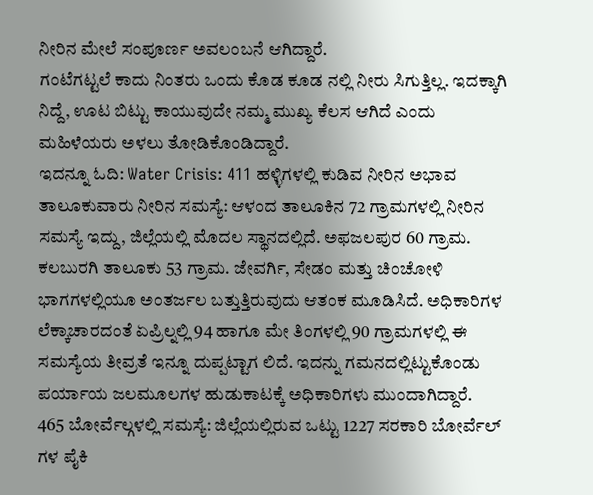ನೀರಿನ ಮೇಲೆ ಸಂಪೂರ್ಣ ಅವಲಂಬನೆ ಆಗಿದ್ದಾರೆ.
ಗಂಟೆಗಟ್ಟಲೆ ಕಾದು ನಿಂತರು ಒಂದು ಕೊಡ ಕೂಡ ನಲ್ಲಿ ನೀರು ಸಿಗುತ್ತಿಲ್ಲ. ಇದಕ್ಕಾಗಿ ನಿದ್ದೆ, ಊಟ ಬಿಟ್ಟು ಕಾಯುವುದೇ ನಮ್ಮ ಮುಖ್ಯ ಕೆಲಸ ಆಗಿದೆ ಎಂದು ಮಹಿಳೆಯರು ಅಳಲು ತೋಡಿಕೊಂಡಿದ್ದಾರೆ.
ಇದನ್ನೂ ಓದಿ: Water Crisis: 411 ಹಳ್ಳಿಗಳಲ್ಲಿ ಕುಡಿವ ನೀರಿನ ಅಭಾವ
ತಾಲೂಕುವಾರು ನೀರಿನ ಸಮಸ್ಯೆ: ಆಳಂದ ತಾಲೂಕಿನ 72 ಗ್ರಾಮಗಳಲ್ಲಿ ನೀರಿನ ಸಮಸ್ಯೆ ಇದ್ದು, ಜಿಲ್ಲೆಯಲ್ಲಿ ಮೊದಲ ಸ್ಥಾನದಲ್ಲಿದೆ. ಅಫಜಲಪುರ 60 ಗ್ರಾಮ. ಕಲಬುರಗಿ ತಾಲೂಕು 53 ಗ್ರಾಮ. ಜೇವರ್ಗಿ, ಸೇಡಂ ಮತ್ತು ಚಿಂಚೋಳಿ ಭಾಗಗಳಲ್ಲಿಯೂ ಅಂತರ್ಜಲ ಬತ್ತುತ್ತಿರುವುದು ಆತಂಕ ಮೂಡಿಸಿದೆ. ಅಧಿಕಾರಿಗಳ ಲೆಕ್ಕಾಚಾರದಂತೆ ಏಪ್ರಿಲ್ನಲ್ಲಿ 94 ಹಾಗೂ ಮೇ ತಿಂಗಳಲ್ಲಿ 90 ಗ್ರಾಮಗಳಲ್ಲಿ ಈ ಸಮಸ್ಯೆಯ ತೀವ್ರತೆ ಇನ್ನೂ ದುಪ್ಪಟ್ಟಾಗ ಲಿದೆ. ಇದನ್ನು ಗಮನದಲ್ಲಿಟ್ಟುಕೊಂಡು ಪರ್ಯಾಯ ಜಲಮೂಲಗಳ ಹುಡುಕಾಟಕ್ಕೆ ಅಧಿಕಾರಿಗಳು ಮುಂದಾಗಿದ್ದಾರೆ.
465 ಬೋರ್ವೆಲ್ಗಳಲ್ಲಿ ಸಮಸ್ಯೆ: ಜಿಲ್ಲೆಯಲ್ಲಿರುವ ಒಟ್ಟು 1227 ಸರಕಾರಿ ಬೋರ್ವೆಲ್ ಗಳ ಪೈಕಿ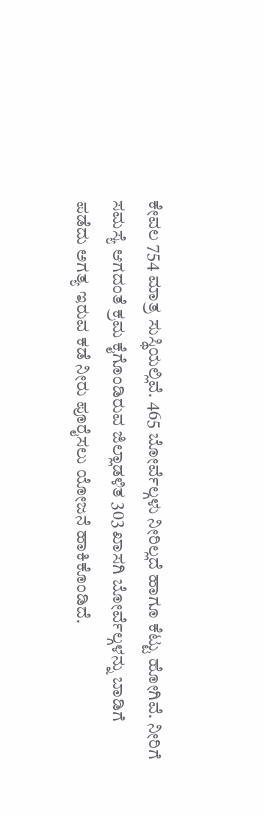ಕೇವಲ 754 ಮಾತ್ರ ಸುಸ್ಥಿಯಲ್ಲಿವೆ. 465 ಬೋರ್ವೆಲ್ಗಳು ನೀರಿಲ್ಲದೆ ಹಾಗೂ ಕೆಟ್ಟು ಹೋಗಿವೆ. ನೀರಿಗೆ ಸಮಸ್ಯೆ ಆಗದಂತೆ ಕ್ರಮ ಕೈಗೊಂಡಿರುವ ಜಿಲ್ಲಾಡಳಿತ 303 ಖಾಸಗಿ ಬೋರ್ವೆಲ್ಗಳನ್ನು ಬಾಡಿಗೆ ಪಡೆದು ಅಗತ್ಯ ಇರುವ ಕಡೆ ನೀರು ಪೂರೈಸಲು ಯೋಜನೆ ಹಾಕಿಕೊಂಡಿದೆ.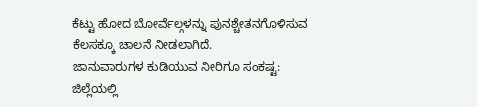ಕೆಟ್ಟು ಹೋದ ಬೋರ್ವೆಲ್ಗಳನ್ನು ಪುನಶ್ಚೇತನಗೊಳಿಸುವ ಕೆಲಸಕ್ಕೂ ಚಾಲನೆ ನೀಡಲಾಗಿದೆ.
ಜಾನುವಾರುಗಳ ಕುಡಿಯುವ ನೀರಿಗೂ ಸಂಕಷ್ಟ: ಜಿಲ್ಲೆಯಲ್ಲಿ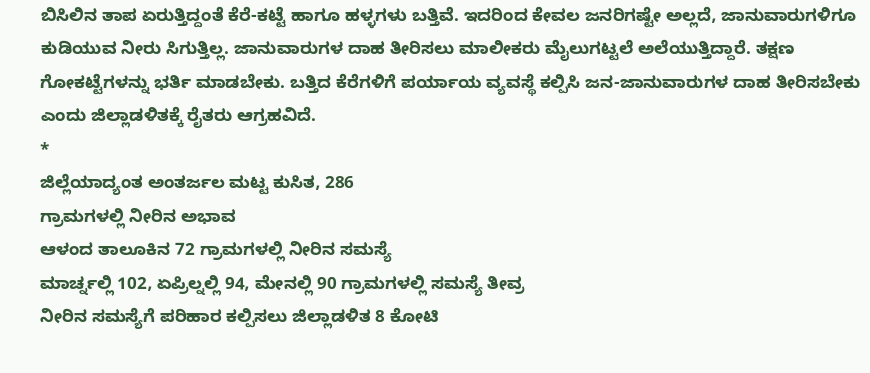ಬಿಸಿಲಿನ ತಾಪ ಏರುತ್ತಿದ್ದಂತೆ ಕೆರೆ-ಕಟ್ಟೆ ಹಾಗೂ ಹಳ್ಳಗಳು ಬತ್ತಿವೆ. ಇದರಿಂದ ಕೇವಲ ಜನರಿಗಷ್ಟೇ ಅಲ್ಲದೆ, ಜಾನುವಾರುಗಳಿಗೂ ಕುಡಿಯುವ ನೀರು ಸಿಗುತ್ತಿಲ್ಲ. ಜಾನುವಾರುಗಳ ದಾಹ ತೀರಿಸಲು ಮಾಲೀಕರು ಮೈಲುಗಟ್ಟಲೆ ಅಲೆಯುತ್ತಿದ್ದಾರೆ. ತಕ್ಷಣ ಗೋಕಟ್ಟೆಗಳನ್ನು ಭರ್ತಿ ಮಾಡಬೇಕು. ಬತ್ತಿದ ಕೆರೆಗಳಿಗೆ ಪರ್ಯಾಯ ವ್ಯವಸ್ಥೆ ಕಲ್ಪಿಸಿ ಜನ-ಜಾನುವಾರುಗಳ ದಾಹ ತೀರಿಸಬೇಕು ಎಂದು ಜಿಲ್ಲಾಡಳಿತಕ್ಕೆ ರೈತರು ಆಗ್ರಹವಿದೆ.
*
ಜಿಲ್ಲೆಯಾದ್ಯಂತ ಅಂತರ್ಜಲ ಮಟ್ಟ ಕುಸಿತ, 286
ಗ್ರಾಮಗಳಲ್ಲಿ ನೀರಿನ ಅಭಾವ
ಆಳಂದ ತಾಲೂಕಿನ 72 ಗ್ರಾಮಗಳಲ್ಲಿ ನೀರಿನ ಸಮಸ್ಯೆ
ಮಾರ್ಚ್ನಲ್ಲಿ 102, ಏಪ್ರಿಲ್ನಲ್ಲಿ 94, ಮೇನಲ್ಲಿ 90 ಗ್ರಾಮಗಳಲ್ಲಿ ಸಮಸ್ಯೆ ತೀವ್ರ
ನೀರಿನ ಸಮಸ್ಯೆಗೆ ಪರಿಹಾರ ಕಲ್ಪಿಸಲು ಜಿಲ್ಲಾಡಳಿತ 8 ಕೋಟಿ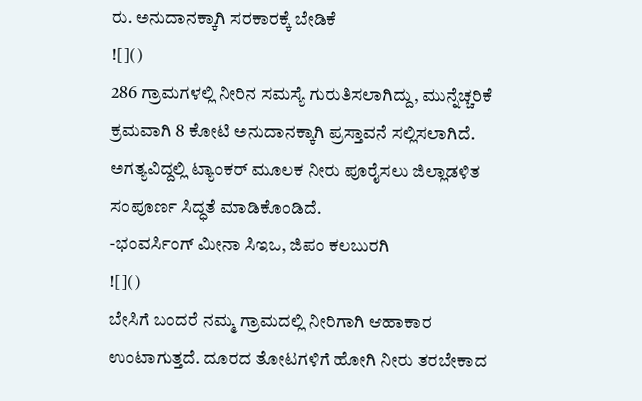ರು. ಅನುದಾನಕ್ಕಾಗಿ ಸರಕಾರಕ್ಕೆ ಬೇಡಿಕೆ
![]()
286 ಗ್ರಾಮಗಳಲ್ಲಿ ನೀರಿನ ಸಮಸ್ಯೆ ಗುರುತಿಸಲಾಗಿದ್ದು, ಮುನ್ನೆಚ್ಚರಿಕೆ ಕ್ರಮವಾಗಿ 8 ಕೋಟಿ ಅನುದಾನಕ್ಕಾಗಿ ಪ್ರಸ್ತಾವನೆ ಸಲ್ಲಿಸಲಾಗಿದೆ. ಅಗತ್ಯವಿದ್ದಲ್ಲಿ ಟ್ಯಾಂಕರ್ ಮೂಲಕ ನೀರು ಪೂರೈಸಲು ಜಿಲ್ಲಾಡಳಿತ ಸಂಪೂರ್ಣ ಸಿದ್ಧತೆ ಮಾಡಿಕೊಂಡಿದೆ.
-ಭಂವರ್ಸಿಂಗ್ ಮೀನಾ ಸಿಇಒ, ಜಿಪಂ ಕಲಬುರಗಿ
![]()
ಬೇಸಿಗೆ ಬಂದರೆ ನಮ್ಮ ಗ್ರಾಮದಲ್ಲಿ ನೀರಿಗಾಗಿ ಆಹಾಕಾರ ಉಂಟಾಗುತ್ತದೆ. ದೂರದ ತೋಟಗಳಿಗೆ ಹೋಗಿ ನೀರು ತರಬೇಕಾದ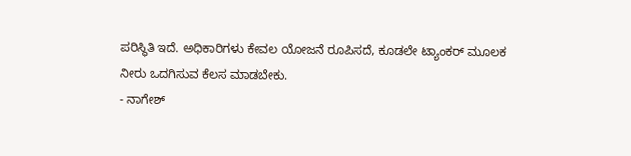ಪರಿಸ್ಥಿತಿ ಇದೆ. ಅಧಿಕಾರಿಗಳು ಕೇವಲ ಯೋಜನೆ ರೂಪಿಸದೆ, ಕೂಡಲೇ ಟ್ಯಾಂಕರ್ ಮೂಲಕ ನೀರು ಒದಗಿಸುವ ಕೆಲಸ ಮಾಡಬೇಕು.
- ನಾಗೇಶ್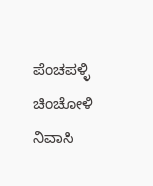ಪೆಂಚಪಳ್ಳಿ ಚಿಂಚೋಳಿ ನಿವಾಸಿ